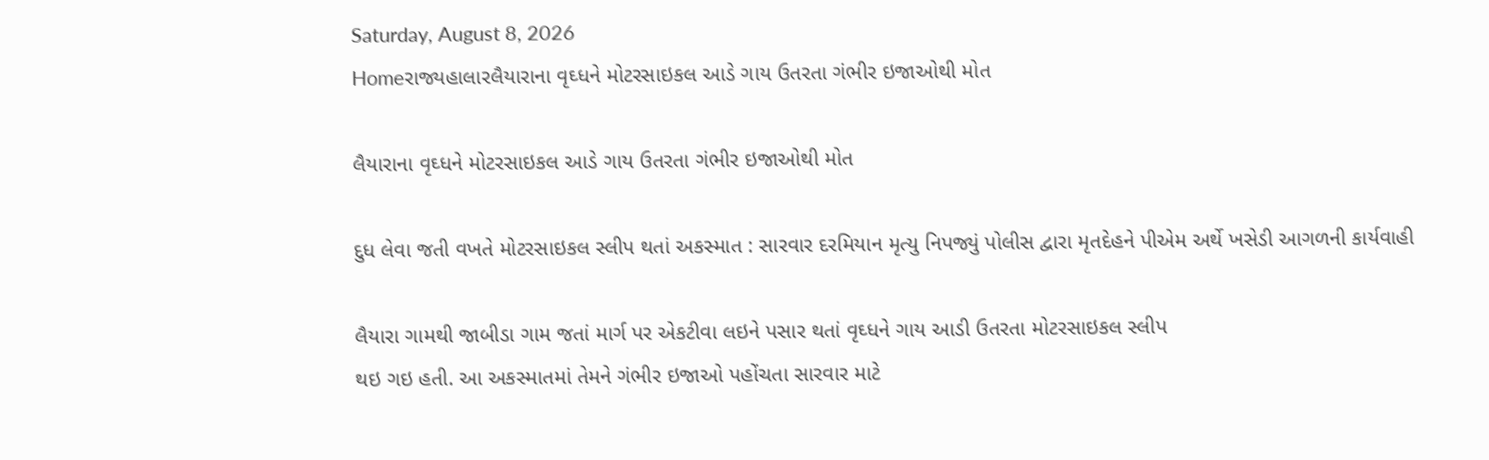Saturday, August 8, 2026
Homeરાજ્યહાલારલૈયારાના વૃઘ્ધને મોટરસાઇકલ આડે ગાય ઉતરતા ગંભીર ઇજાઓથી મોત

લૈયારાના વૃઘ્ધને મોટરસાઇકલ આડે ગાય ઉતરતા ગંભીર ઇજાઓથી મોત

દુધ લેવા જતી વખતે મોટરસાઇકલ સ્લીપ થતાં અકસ્માત : સારવાર દરમિયાન મૃત્યુ નિપજ્યું પોલીસ દ્વારા મૃતદેહને પીએમ અર્થે ખસેડી આગળની કાર્યવાહી

લૈયારા ગામથી જાબીડા ગામ જતાં માર્ગ પર એકટીવા લઇને પસાર થતાં વૃઘ્ધને ગાય આડી ઉતરતા મોટરસાઇકલ સ્લીપ
થઇ ગઇ હતી. આ અકસ્માતમાં તેમને ગંભીર ઇજાઓ પહોંચતા સારવાર માટે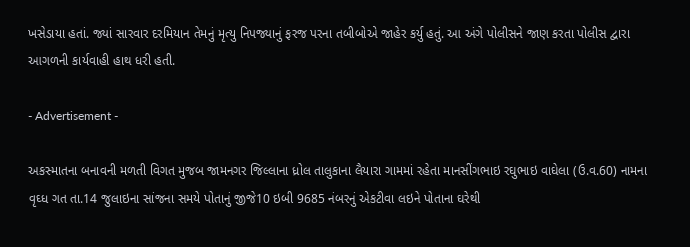ખસેડાયા હતાં. જ્યાં સારવાર દરમિયાન તેમનું મૃત્યુ નિપજ્યાનું ફરજ પરના તબીબોએ જાહેર કર્યુ હતું. આ અંગે પોલીસને જાણ કરતા પોલીસ દ્વારા આગળની કાર્યવાહી હાથ ધરી હતી.

- Advertisement -

અકસ્માતના બનાવની મળતી વિગત મુજબ જામનગર જિલ્લાના ધ્રોલ તાલુકાના લૈયારા ગામમાં રહેતા માનસીંગભાઇ રઘુભાઇ વાઘેલા (ઉ.વ.60) નામના વૃઘ્ધ ગત તા.14 જુલાઇના સાંજના સમયે પોતાનું જીજે10 ઇબી 9685 નંબરનું એકટીવા લઇને પોતાના ઘરેથી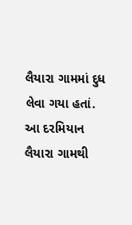લૈયારા ગામમાં દુધ લેવા ગયા હતાં. આ દરમિયાન લૈયારા ગામથી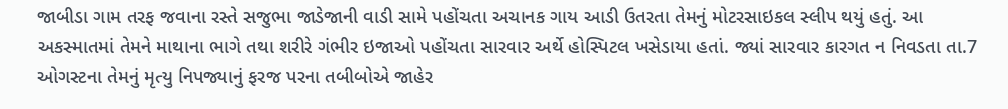જાબીડા ગામ તરફ જવાના રસ્તે સજુભા જાડેજાની વાડી સામે પહોંચતા અચાનક ગાય આડી ઉતરતા તેમનું મોટરસાઇકલ સ્લીપ થયું હતું. આ અકસ્માતમાં તેમને માથાના ભાગે તથા શરીરે ગંભીર ઇજાઓ પહોંચતા સારવાર અર્થે હોસ્પિટલ ખસેડાયા હતાં. જ્યાં સારવાર કારગત ન નિવડતા તા.7 ઓગસ્ટના તેમનું મૃત્યુ નિપજ્યાનું ફરજ પરના તબીબોએ જાહેર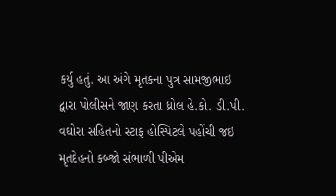કર્યુ હતું. આ અંગે મૃતકના પુત્ર સામજીભાઇ દ્વારા પોલીસને જાણ કરતા ધ્રોલ હે.કો. ડી.પી. વઘોરા સહિતનો સ્ટાફ હોસ્પિટલે પહોંચી જઇ મૃતદેહનો કબ્જો સંભાળી પીએમ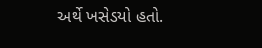અર્થે ખસેડયો હતો.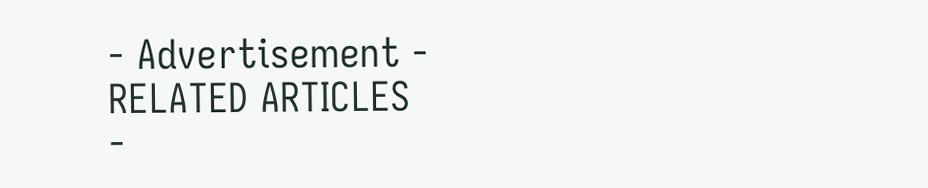- Advertisement -
RELATED ARTICLES
-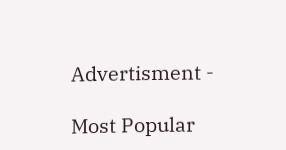Advertisment -

Most Popular